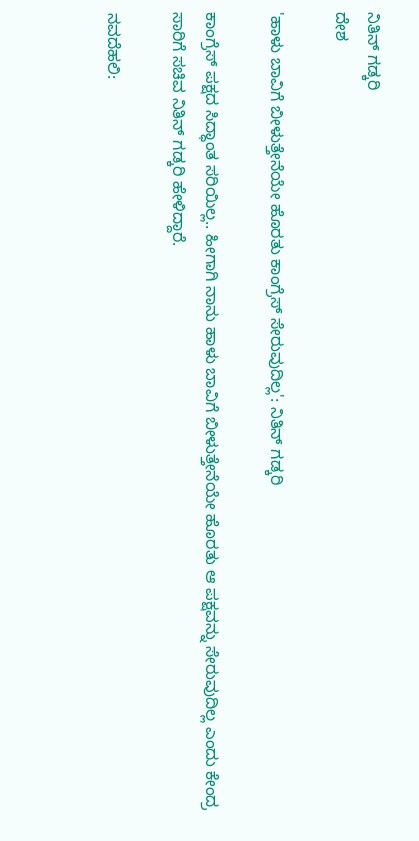ನಿತಿನ್ ಗಡ್ಕರಿ
ದೇಶ

'ಹಾಳು ಬಾವಿಗೆ ಬೀಳುತ್ತೇನೆಯೇ ಹೊರತು ಕಾಂಗ್ರೆಸ್ ಸೇರುವುದಿಲ್ಲ': ನಿತಿನ್ ಗಡ್ಕರಿ

ಕಾಂಗ್ರೆಸ್ ಪಕ್ಷದ ಸಿದ್ಧಾಂತ ಸರಿಯಿಲ್ಲ.. ಹೀಗಾಗಿ ನಾನು ಹಾಳು ಬಾವಿಗೆ ಬೀಳುತ್ತೇನೆಯೇ ಹೊರತು ಆ ಪಕ್ಷವನ್ನು ಸೇರುವುದಿಲ್ಲ ಎಂದು ಕೇಂದ್ರ ಸಾರಿಗೆ ಸಚಿವ ನಿತಿನ್ ಗಡ್ಕರಿ ಹೇಳಿದ್ದಾರೆ.

ನವದೆಹಲಿ: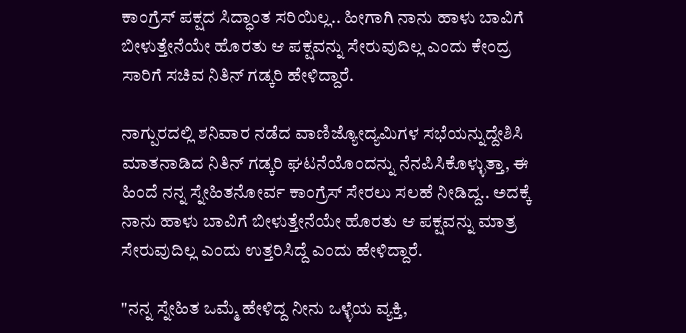ಕಾಂಗ್ರೆಸ್ ಪಕ್ಷದ ಸಿದ್ಧಾಂತ ಸರಿಯಿಲ್ಲ.. ಹೀಗಾಗಿ ನಾನು ಹಾಳು ಬಾವಿಗೆ ಬೀಳುತ್ತೇನೆಯೇ ಹೊರತು ಆ ಪಕ್ಷವನ್ನು ಸೇರುವುದಿಲ್ಲ ಎಂದು ಕೇಂದ್ರ ಸಾರಿಗೆ ಸಚಿವ ನಿತಿನ್ ಗಡ್ಕರಿ ಹೇಳಿದ್ದಾರೆ.

ನಾಗ್ಪುರದಲ್ಲಿ ಶನಿವಾರ ನಡೆದ ವಾಣಿಜ್ಯೋದ್ಯಮಿಗಳ ಸಭೆಯನ್ನುದ್ದೇಶಿಸಿ ಮಾತನಾಡಿದ ನಿತಿನ್ ಗಡ್ಕರಿ ಘಟನೆಯೊಂದನ್ನು ನೆನಪಿಸಿಕೊಳ್ಳುತ್ತಾ, ಈ ಹಿಂದೆ ನನ್ನ ಸ್ನೇಹಿತನೋರ್ವ ಕಾಂಗ್ರೆಸ್ ಸೇರಲು ಸಲಹೆ ನೀಡಿದ್ದ.. ಅದಕ್ಕೆ ನಾನು ಹಾಳು ಬಾವಿಗೆ ಬೀಳುತ್ತೇನೆಯೇ ಹೊರತು ಆ ಪಕ್ಷವನ್ನು ಮಾತ್ರ ಸೇರುವುದಿಲ್ಲ ಎಂದು ಉತ್ತರಿಸಿದ್ದೆ ಎಂದು ಹೇಳಿದ್ದಾರೆ.

"ನನ್ನ ಸ್ನೇಹಿತ ಒಮ್ಮೆ ಹೇಳಿದ್ದ ನೀನು ಒಳ್ಳೆಯ ವ್ಯಕ್ತಿ,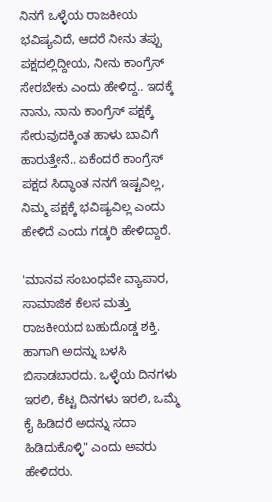ನಿನಗೆ ಒಳ್ಳೆಯ ರಾಜಕೀಯ ಭವಿಷ್ಯವಿದೆ, ಆದರೆ ನೀನು ತಪ್ಪು ಪಕ್ಷದಲ್ಲಿದ್ದೀಯ, ನೀನು ಕಾಂಗ್ರೆಸ್ ಸೇರಬೇಕು ಎಂದು ಹೇಳಿದ್ದ.. ಇದಕ್ಕೆ ನಾನು, ನಾನು ಕಾಂಗ್ರೆಸ್ ಪಕ್ಷಕ್ಕೆ ಸೇರುವುದಕ್ಕಿಂತ ಹಾಳು ಬಾವಿಗೆ ಹಾರುತ್ತೇನೆ.. ಏಕೆಂದರೆ ಕಾಂಗ್ರೆಸ್ ಪಕ್ಷದ ಸಿದ್ಧಾಂತ ನನಗೆ ಇಷ್ಟವಿಲ್ಲ, ನಿಮ್ಮ ಪಕ್ಷಕ್ಕೆ ಭವಿಷ್ಯವಿಲ್ಲ ಎಂದು ಹೇಳಿದೆ ಎಂದು ಗಡ್ಕರಿ ಹೇಳಿದ್ದಾರೆ.

'ಮಾನವ ಸಂಬಂಧವೇ ವ್ಯಾಪಾರ, ಸಾಮಾಜಿಕ ಕೆಲಸ ಮತ್ತು ರಾಜಕೀಯದ ಬಹುದೊಡ್ಡ ಶಕ್ತಿ. ಹಾಗಾಗಿ ಅದನ್ನು ಬಳಸಿ ಬಿಸಾಡಬಾರದು. ಒಳ್ಳೆಯ ದಿನಗಳು ಇರಲಿ, ಕೆಟ್ಟ ದಿನಗಳು ಇರಲಿ, ಒಮ್ಮೆ ಕೈ ಹಿಡಿದರೆ ಅದನ್ನು ಸದಾ ಹಿಡಿದುಕೊಳ್ಳಿ" ಎಂದು ಅವರು ಹೇಳಿದರು.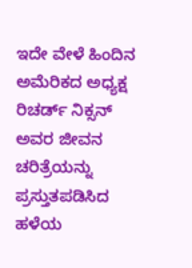ಇದೇ ವೇಳೆ ಹಿಂದಿನ ಅಮೆರಿಕದ ಅಧ್ಯಕ್ಷ ರಿಚರ್ಡ್ ನಿಕ್ಸನ್ ಅವರ ಜೀವನ ಚರಿತ್ರೆಯನ್ನು ಪ್ರಸ್ತುತಪಡಿಸಿದ ಹಳೆಯ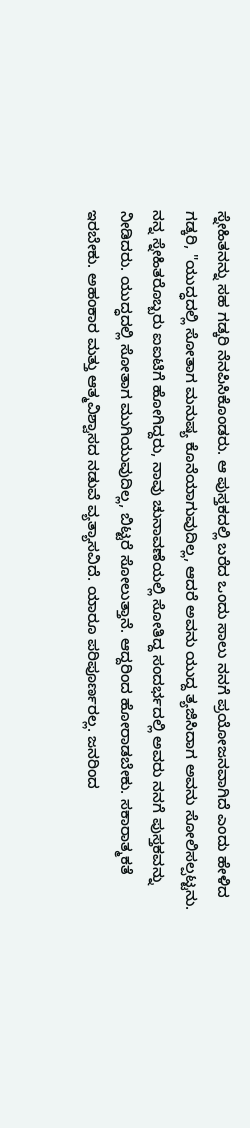ಸ್ನೇಹಿತನನ್ನು ಸಹ ಗಡ್ಕರಿ ನೆನಪಿಸಿಕೊಂಡರು. ಆ ಪುಸ್ತಕದಲ್ಲಿ ಬರೆದ ಒಂದು ಸಾಲು ನನಗೆ ಪ್ರಯೋಜನವಾಗಿದೆ ಎಂದು ಹೇಳಿದ ಗಡ್ಕರಿ, "ಯುದ್ಧದಲ್ಲಿ ಸೋತಾಗ ಮನುಷ್ಯ ಕೊನೆಯಾಗುವುದಿಲ್ಲ, ಆದರೆ ಅವನು ಯುದ್ದ ತ್ಯಜಿಸಿದಾಗ ಅವನು ಸೋಲಿಸಲ್ಪಟ್ಟನು. ನನ್ನ ಸ್ನೇಹಿತರೊಬ್ಬರು ಐಐಟಿಗೆ ಹೋಗಿದ್ದರು, ನಾವು ಚುನಾವಣೆಯಲ್ಲಿ ಸೋತಿದ್ದ ಸಂದರ್ಭದಲ್ಲಿ ಅವರು ನನಗೆ ಪುಸ್ತಕವನ್ನು ನೀಡಿದರು. ಯುದ್ಧದಲ್ಲಿ ಸೋತಾಗ ಮುಗಿಯುವುದಿಲ್ಲ, ಬಿಟ್ಟರೆ ಸೋಲುತ್ತಾನೆ. ಆದ್ದರಿಂದ ಹೋರಾಡಬೇಕು. ಸಕಾರಾತ್ಮಕತೆ ಇರಬೇಕು. ಅಹಂಕಾರ ಮತ್ತು ಆತ್ಮವಿಶ್ವಾಸದ ನಡುವೆ ವ್ಯತ್ಯಾಸವಿದೆ. ಯಾರೂ ಪರಿಪೂರ್ಣರಲ್ಲ. ಜನರಿಂದ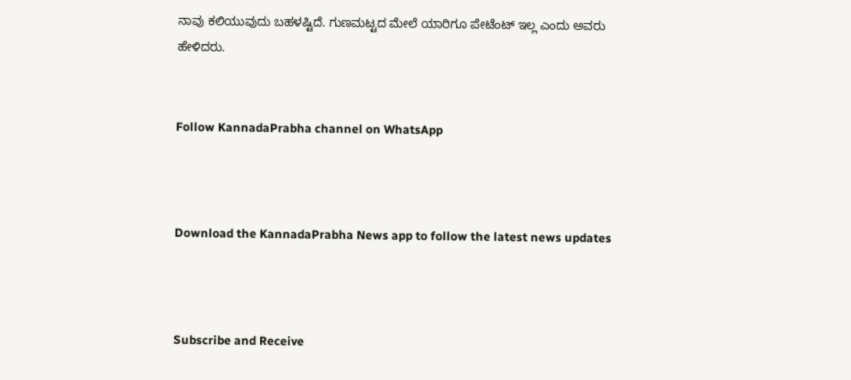ನಾವು ಕಲಿಯುವುದು ಬಹಳಷ್ಟಿದೆ. ಗುಣಮಟ್ಟದ ಮೇಲೆ ಯಾರಿಗೂ ಪೇಟೆಂಟ್ ಇಲ್ಲ ಎಂದು ಅವರು ಹೇಳಿದರು.


Follow KannadaPrabha channel on WhatsApp



Download the KannadaPrabha News app to follow the latest news updates



Subscribe and Receive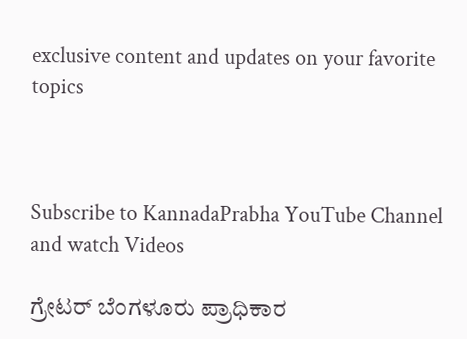exclusive content and updates on your favorite topics



Subscribe to KannadaPrabha YouTube Channel and watch Videos

ಗ್ರೇಟರ್ ಬೆಂಗಳೂರು ಪ್ರಾಧಿಕಾರ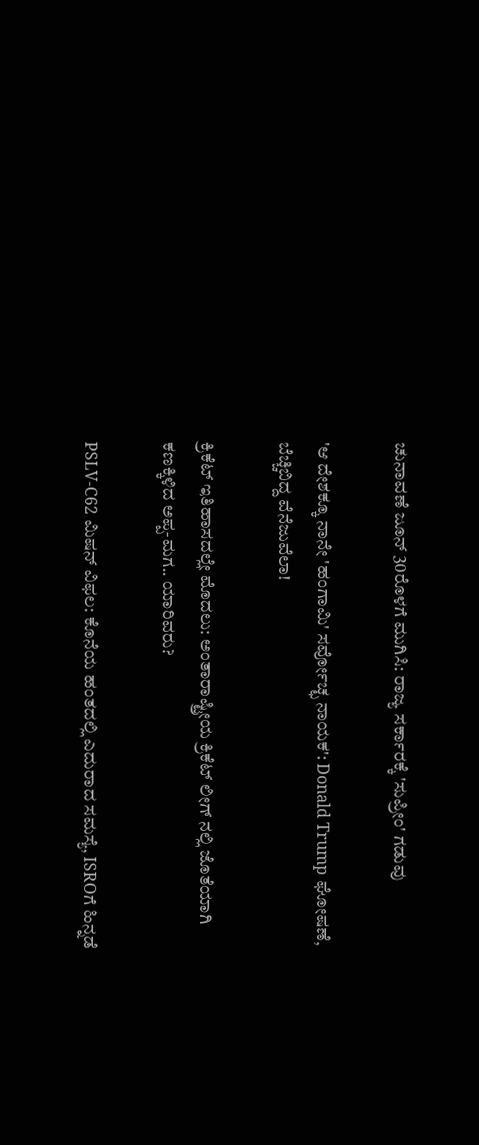ಚುನಾವಣೆ ಜೂನ್ 30ರೊಳಗೆ ಮುಗಿಸಿ: ರಾಜ್ಯ ಸರ್ಕಾರಕ್ಕೆ 'ಸುಪ್ರೀಂ' ಗಡುವು

'ಆ ದೇಶಕ್ಕೂ ನಾನೇ 'ಹಂಗಾಮಿ' ಸರ್ವೋಚ್ಛ ನಾಯಕ': Donald Trump ಘೋಷಣೆ, ಬೆಚ್ಚಿಬಿದ್ದ ವೆನೆಜುವೆಲಾ!

ಕ್ರಿಕೆಟ್ ಇತಿಹಾಸದಲ್ಲೇ ಮೊದಲು: ಅಂತಾರಾಷ್ಟ್ರೀಯ ಕ್ರಿಕೆಟ್ ಲೀಗ್ ನಲ್ಲಿ ಜೊತೆಯಾಗಿ ಕಣಕ್ಕಿಳಿದ ಅಪ್ಪ-ಮಗ.. ಯಾರಿವರು?

PSLV-C62 ಮಿಷನ್ ವಿಫಲ: ಕೊನೆಯ ಹಂತದಲ್ಲಿ ಎದುರಾದ ಸಮಸ್ಯೆ, ISROಗೆ ಹಿನ್ನಡೆ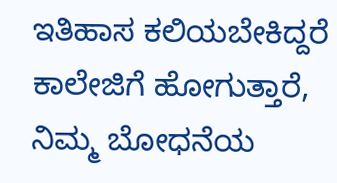ಇತಿಹಾಸ ಕಲಿಯಬೇಕಿದ್ದರೆ ಕಾಲೇಜಿಗೆ ಹೋಗುತ್ತಾರೆ, ನಿಮ್ಮ ಬೋಧನೆಯ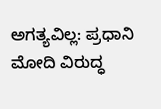ಅಗತ್ಯವಿಲ್ಲ: ಪ್ರಧಾನಿ ಮೋದಿ ವಿರುದ್ಧ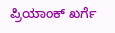ಪ್ರಿಯಾಂಕ್ ಖರ್ಗೆ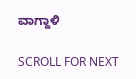ವಾಗ್ದಾಳಿ

SCROLL FOR NEXT